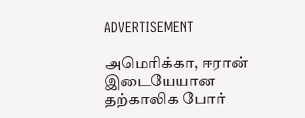ADVERTISEMENT

அமெரிக்கா, ஈரான் இடையேயான தற்காலிக போர்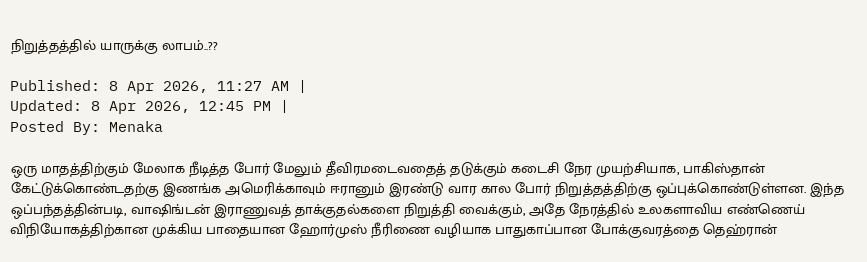நிறுத்தத்தில் யாருக்கு லாபம்..??

Published: 8 Apr 2026, 11:27 AM |
Updated: 8 Apr 2026, 12:45 PM |
Posted By: Menaka

ஒரு மாதத்திற்கும் மேலாக நீடித்த போர் மேலும் தீவிரமடைவதைத் தடுக்கும் கடைசி நேர முயற்சியாக, பாகிஸ்தான் கேட்டுக்கொண்டதற்கு இணங்க அமெரிக்காவும் ஈரானும் இரண்டு வார கால போர் நிறுத்தத்திற்கு ஒப்புக்கொண்டுள்ளன. இந்த ஒப்பந்தத்தின்படி, வாஷிங்டன் இராணுவத் தாக்குதல்களை நிறுத்தி வைக்கும், அதே நேரத்தில் உலகளாவிய எண்ணெய் விநியோகத்திற்கான முக்கிய பாதையான ஹோர்முஸ் நீரிணை வழியாக பாதுகாப்பான போக்குவரத்தை தெஹ்ரான்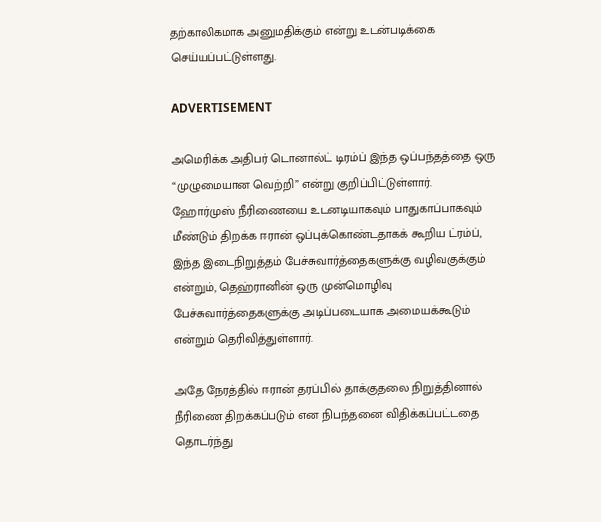தற்காலிகமாக அனுமதிக்கும் என்று உடன்படிக்கை செய்யப்பட்டுள்ளது.

ADVERTISEMENT

அமெரிக்க அதிபர் டொனால்ட் டிரம்ப் இந்த ஒப்பந்தத்தை ஒரு “முழுமையான வெற்றி” என்று குறிப்பிட்டுள்ளார். ஹோர்முஸ் நீரிணையை உடனடியாகவும் பாதுகாப்பாகவும் மீண்டும் திறக்க ஈரான் ஒப்புக்கொண்டதாகக் கூறிய ட்ரம்ப், இந்த இடைநிறுத்தம் பேச்சுவார்த்தைகளுக்கு வழிவகுக்கும் என்றும், தெஹ்ரானின் ஒரு முன்மொழிவு பேச்சுவார்த்தைகளுக்கு அடிப்படையாக அமையக்கூடும் என்றும் தெரிவித்துள்ளார்.

அதே நேரத்தில் ஈரான் தரப்பில் தாக்குதலை நிறுத்தினால் நீரிணை திறக்கப்படும் என நிபந்தனை விதிக்கப்பட்டதை தொடர்ந்து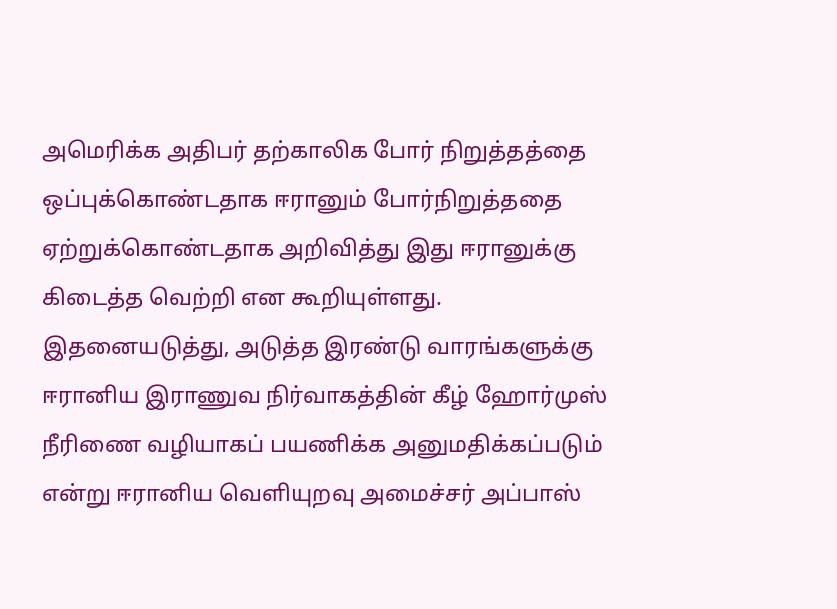அமெரிக்க அதிபர் தற்காலிக போர் நிறுத்தத்தை ஒப்புக்கொண்டதாக ஈரானும் போர்நிறுத்ததை ஏற்றுக்கொண்டதாக அறிவித்து இது ஈரானுக்கு கிடைத்த வெற்றி என கூறியுள்ளது. இதனையடுத்து, அடுத்த இரண்டு வாரங்களுக்கு ஈரானிய இராணுவ நிர்வாகத்தின் கீழ் ஹோர்முஸ் நீரிணை வழியாகப் பயணிக்க அனுமதிக்கப்படும் என்று ஈரானிய வெளியுறவு அமைச்சர் அப்பாஸ்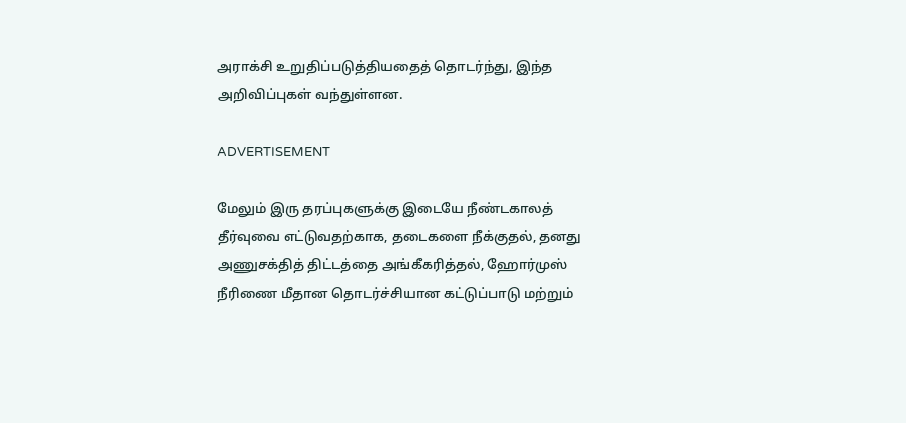அராக்சி உறுதிப்படுத்தியதைத் தொடர்ந்து, இந்த அறிவிப்புகள் வந்துள்ளன.

ADVERTISEMENT

மேலும் இரு தரப்புகளுக்கு இடையே நீண்டகாலத் தீர்வுவை எட்டுவதற்காக, தடைகளை நீக்குதல், தனது அணுசக்தித் திட்டத்தை அங்கீகரித்தல், ஹோர்முஸ் நீரிணை மீதான தொடர்ச்சியான கட்டுப்பாடு மற்றும்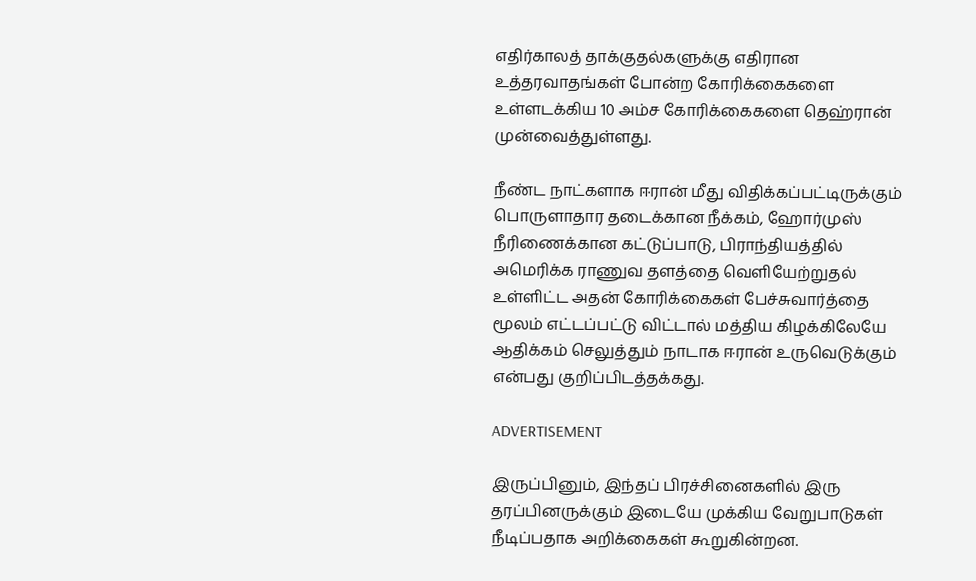எதிர்காலத் தாக்குதல்களுக்கு எதிரான உத்தரவாதங்கள் போன்ற கோரிக்கைகளை உள்ளடக்கிய 10 அம்ச கோரிக்கைகளை தெஹ்ரான் முன்வைத்துள்ளது.

நீண்ட நாட்களாக ஈரான் மீது விதிக்கப்பட்டிருக்கும் பொருளாதார தடைக்கான நீக்கம், ஹோர்முஸ் நீரிணைக்கான கட்டுப்பாடு, பிராந்தியத்தில் அமெரிக்க ராணுவ தளத்தை வெளியேற்றுதல் உள்ளிட்ட அதன் கோரிக்கைகள் பேச்சுவார்த்தை மூலம் எட்டப்பட்டு விட்டால் மத்திய கிழக்கிலேயே ஆதிக்கம் செலுத்தும் நாடாக ஈரான் உருவெடுக்கும் என்பது குறிப்பிடத்தக்கது.

ADVERTISEMENT

இருப்பினும், இந்தப் பிரச்சினைகளில் இரு தரப்பினருக்கும் இடையே முக்கிய வேறுபாடுகள் நீடிப்பதாக அறிக்கைகள் கூறுகின்றன.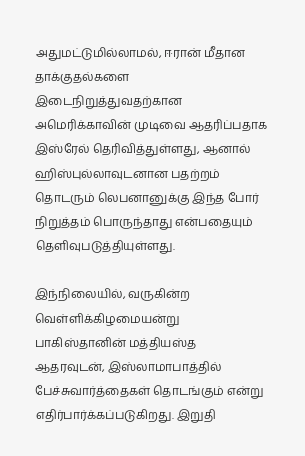அதுமட்டுமில்லாமல், ஈரான் மீதான தாக்குதல்களை இடைநிறுத்துவதற்கான அமெரிக்காவின் முடிவை ஆதரிப்பதாக இஸ்ரேல் தெரிவித்துள்ளது, ஆனால் ஹிஸ்புல்லாவுடனான பதற்றம் தொடரும் லெபனானுக்கு இந்த போர் நிறுத்தம் பொருந்தாது என்பதையும் தெளிவுபடுத்தியுள்ளது.

இந்நிலையில், வருகின்ற வெள்ளிக்கிழமையன்று பாகிஸ்தானின் மத்தியஸ்த ஆதரவுடன், இஸ்லாமாபாத்தில் பேச்சுவார்த்தைகள் தொடங்கும் என்று எதிர்பார்க்கப்படுகிறது. இறுதி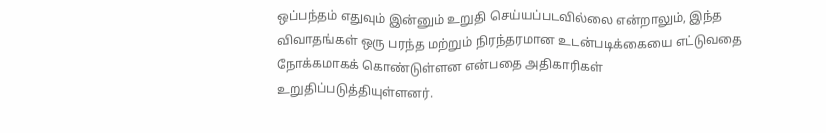ஒப்பந்தம் எதுவும் இன்னும் உறுதி செய்யப்படவில்லை என்றாலும், இந்த விவாதங்கள் ஒரு பரந்த மற்றும் நிரந்தரமான உடன்படிக்கையை எட்டுவதை நோக்கமாகக் கொண்டுள்ளன என்பதை அதிகாரிகள் உறுதிப்படுத்தியுள்ளனர்.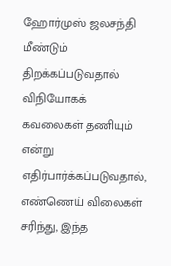ஹோர்முஸ் ஜலசந்தி மீண்டும் திறக்கப்படுவதால் விநியோகக் கவலைகள் தணியும் என்று எதிர்பார்க்கப்படுவதால், எண்ணெய் விலைகள் சரிந்து, இந்த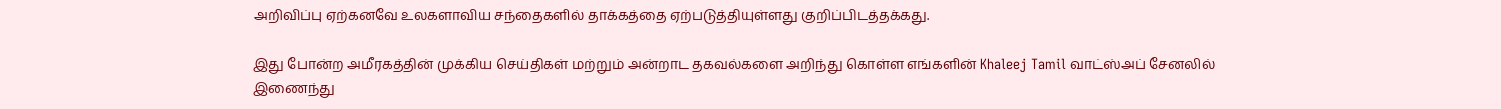அறிவிப்பு ஏற்கனவே உலகளாவிய சந்தைகளில் தாக்கத்தை ஏற்படுத்தியுள்ளது குறிப்பிடத்தக்கது.

இது போன்ற அமீரகத்தின் முக்கிய செய்திகள் மற்றும் அன்றாட தகவல்களை அறிந்து கொள்ள எங்களின் Khaleej Tamil வாட்ஸ்அப் சேனலில் இணைந்து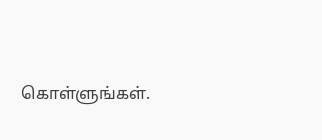கொள்ளுங்கள்.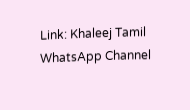Link: Khaleej Tamil WhatsApp Channel